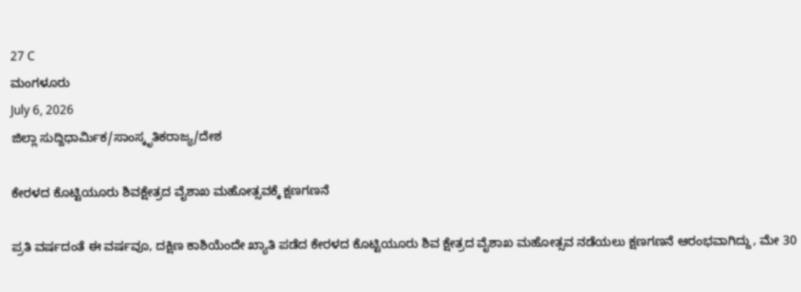27 C
ಮಂಗಳೂರು
July 6, 2026
ಜಿಲ್ಲಾ ಸುದ್ದಿಧಾರ್ಮಿಕ/ಸಾಂಸ್ಕೃತಿಕರಾಜ್ಯ/ದೇಶ

ಕೇರಳದ ಕೊಟ್ಟಿಯೂರು ಶಿವಕ್ಷೇತ್ರದ ವೈಶಾಖ ಮಹೋತ್ಸವಕ್ಕೆ ಕ್ಷಣಗಣನೆ

ಪ್ರತಿ ವರ್ಷದಂತೆ ಈ ವರ್ಷವೂ, ದಕ್ಷಿಣ ಕಾಶಿಯೆಂದೇ ಖ್ಯಾತಿ ಪಡೆದ ಕೇರಳದ ಕೊಟ್ಟಿಯೂರು ಶಿವ ಕ್ಷೇತ್ರದ ವೈಶಾಖ ಮಹೋತ್ಸವ ನಡೆಯಲು ಕ್ಷಣಗಣನೆ ಆರಂಭವಾಗಿದ್ದು, ಮೇ 30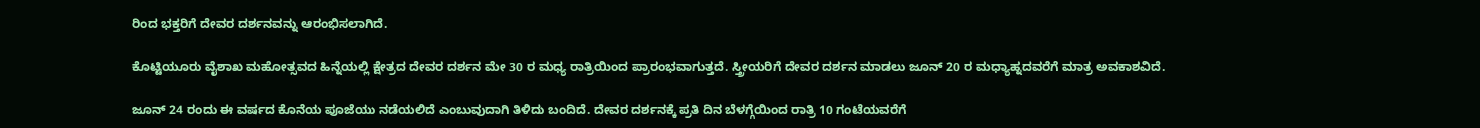ರಿಂದ ಭಕ್ತರಿಗೆ ದೇವರ ದರ್ಶನವನ್ನು ಆರಂಭಿಸಲಾಗಿದೆ.

ಕೊಟ್ಟಿಯೂರು ವೈಶಾಖ ಮಹೋತ್ಸವದ ಹಿನ್ನೆಯಲ್ಲಿ ಕ್ಷೇತ್ರದ ದೇವರ ದರ್ಶನ ಮೇ 30 ರ ಮಧ್ಯ ರಾತ್ರಿಯಿಂದ ಪ್ರಾರಂಭವಾಗುತ್ತದೆ. ಸ್ತ್ರೀಯರಿಗೆ ದೇವರ ದರ್ಶನ ಮಾಡಲು ಜೂನ್ 20 ರ ಮಧ್ಯಾಹ್ನದವರೆಗೆ ಮಾತ್ರ ಅವಕಾಶವಿದೆ.

ಜೂನ್ 24 ರಂದು ಈ ವರ್ಷದ ಕೊನೆಯ ಪೂಜೆಯು ನಡೆಯಲಿದೆ ಎಂಬುವುದಾಗಿ ತಿಳಿದು ಬಂದಿದೆ. ದೇವರ ದರ್ಶನಕ್ಕೆ ಪ್ರತಿ ದಿನ ಬೆಳಗ್ಗೆಯಿಂದ ರಾತ್ರಿ 10 ಗಂಟೆಯವರೆಗೆ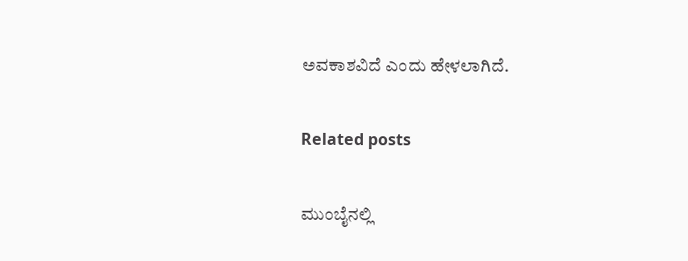ಅವಕಾಶವಿದೆ ಎಂದು ಹೇಳಲಾಗಿದೆ.

Related posts

ಮುಂಬೈನಲ್ಲಿ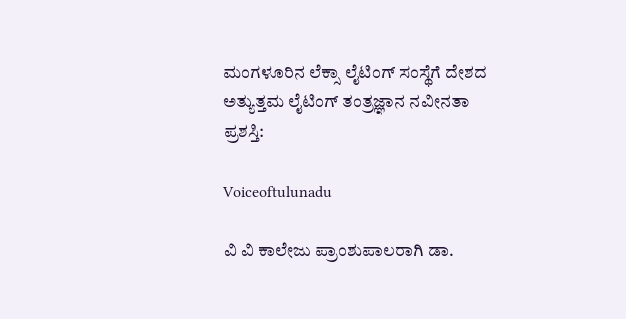ಮಂಗಳೂರಿನ ಲೆಕ್ಸಾ ಲೈಟಿಂಗ್ ಸಂಸ್ಥೆಗೆ ದೇಶದ ಅತ್ಯುತ್ತಮ ಲೈಟಿಂಗ್ ತಂತ್ರಜ್ಞಾನ ನವೀನತಾ ಪ್ರಶಸ್ತಿ:

Voiceoftulunadu

ವಿ ವಿ ಕಾಲೇಜು ಪ್ರಾಂಶುಪಾಲರಾಗಿ ಡಾ.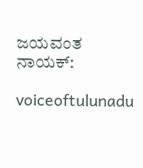ಜಯವಂತ ನಾಯಕ್:

voiceoftulunadu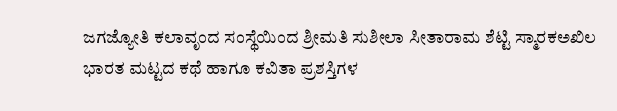ಜಗಜ್ಯೋತಿ ಕಲಾವೃಂದ ಸಂಸ್ಥೆಯಿಂದ ಶ್ರೀಮತಿ ಸುಶೀಲಾ ಸೀತಾರಾಮ ಶೆಟ್ಟಿ ಸ್ಮಾರಕಅಖಿಲ ಭಾರತ ಮಟ್ಟದ ಕಥೆ ಹಾಗೂ ಕವಿತಾ ಪ್ರಶಸ್ತಿಗಳ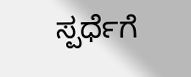ಸ್ಪರ್ಧೆಗೆ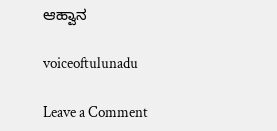ಆಹ್ವಾನ

voiceoftulunadu

Leave a Comment